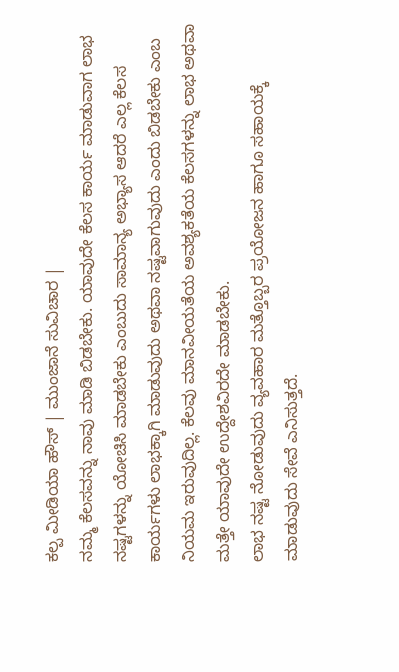ಕಲ್ಪ ಮೀಡಿಯಾ ಹೌಸ್ | ಮುಂಜಾನೆ ಸುವಿಚಾರ |
ನಮ್ಮ ಕೆಲಸವನ್ನು ನಾವು ಮಾಡಿ ಬಿಡಬೇಕು. ಯಾವುದೇ ಕೆಲಸ ಕಾರ್ಯ ಮಾಡುವಾಗ ಲಾಭ ನಷ್ಟಗಳನ್ನು ಯೋಚಿಸಿ ಮಾಡಬೇಕು ಎಂಬುದು ಸಾಮಾನ್ಯ ಅಭ್ಯಾಸ ಆದರೆ ಎಲ್ಲ ಕೆಲಸ ಕಾರ್ಯಗಳು ಲಾಭಕ್ಕಾಗಿ ಮಾಡುವುದು ಅಥವಾ ನಷ್ಟವಾಗುವುದು ಎಂದು ಬಿಡಬೇಕು ಎಂಬ ನಿಯಮ ಇರುವುದಿಲ್ಲ. ಕೆಲವು ಮಾನವೀಯತೆಯ ಅವಶ್ಯಕತೆಯ ಕೆಲಸಗಳನ್ನು ಲಾಭ ಅಥವಾ ಮತ್ತೇ ಯಾವುದೇ ಉದ್ದೇಶವಿರದೇ ಮಾಡಬೇಕು.
ಲಾಭ ನಷ್ಟ ನೋಡುವುದು ವ್ಯವಹಾರ ಮತ್ತೊಬ್ಬರ ಪ್ರಯೋಜನ ಹಾಗೂ ಸಹಾಯಕ್ಕೆ ಮಾಡುವುದು ಸೇವೆ ಎನಿಸುತ್ತದೆ.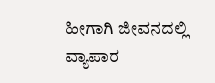ಹೀಗಾಗಿ ಜೀವನದಲ್ಲಿ ವ್ಯಾಪಾರ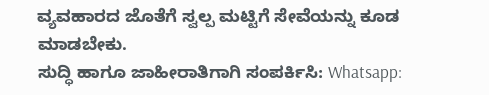ವ್ಯವಹಾರದ ಜೊತೆಗೆ ಸ್ವಲ್ಪ ಮಟ್ಟಿಗೆ ಸೇವೆಯನ್ನು ಕೂಡ ಮಾಡಬೇಕು.
ಸುದ್ಧಿ ಹಾಗೂ ಜಾಹೀರಾತಿಗಾಗಿ ಸಂಪರ್ಕಿಸಿ: Whatsapp: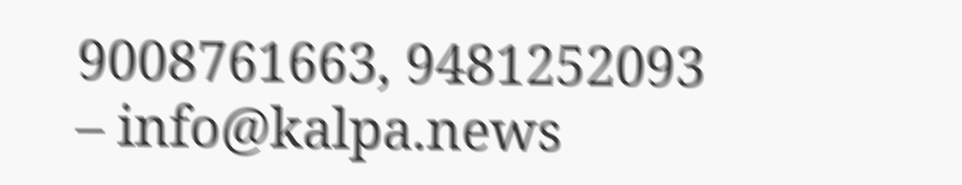9008761663, 9481252093 – info@kalpa.news